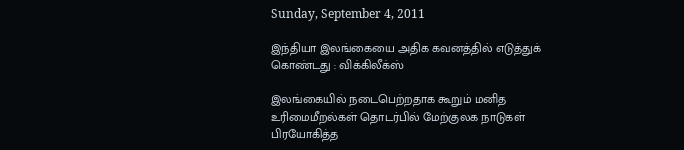Sunday, September 4, 2011

இந்தியா இலங்கையை அதிக கவனத்தில் எடுத்துக் கொண்டது : விக்கிலீக்ஸ்

இலங்கையில் நடைபெற்றதாக கூறும் மனித உரிமைமீறல்கள் தொடர்பில் மேற்குலக நாடுகள் பிரயோகித்த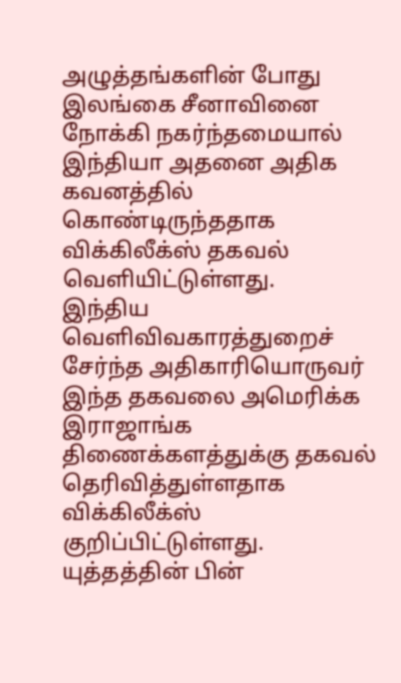அழுத்தங்களின் போது இலங்கை சீனாவினை நோக்கி நகர்ந்தமையால் இந்தியா அதனை அதிக கவனத்தில் கொண்டிருந்ததாக விக்கிலீக்ஸ் தகவல் வெளியிட்டுள்ளது.
இந்திய வெளிவிவகாரத்துறைச் சேர்ந்த அதிகாரியொருவர் இந்த தகவலை அமெரிக்க இராஜாங்க திணைக்களத்துக்கு தகவல் தெரிவித்துள்ளதாக விக்கிலீக்ஸ் குறிப்பிட்டுள்ளது.
யுத்தத்தின் பின்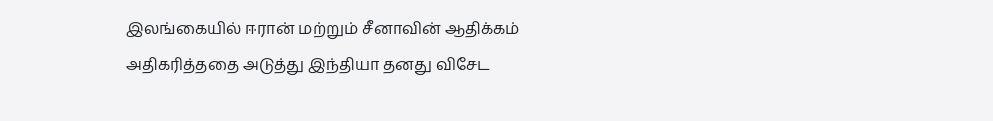இலங்கையில் ஈரான் மற்றும் சீனாவின் ஆதிக்கம் அதிகரித்ததை அடுத்து இந்தியா தனது விசேட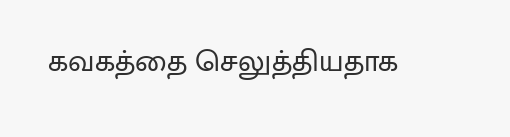கவகத்தை செலுத்தியதாக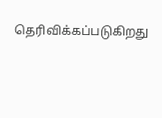தெரிவிக்கப்படுகிறது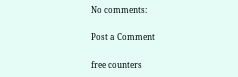No comments:

Post a Comment

free counters